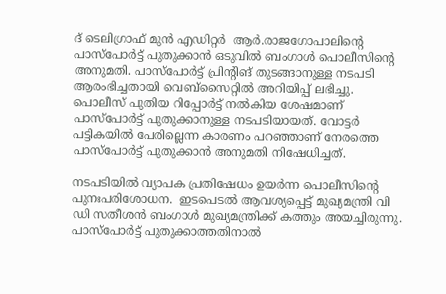ദ് ടെലിഗ്രാഫ് മുൻ എഡിറ്റർ  ആർ.രാജഗോപാലിന്റെ പാസ്പോർട്ട് പുതുക്കാൻ ഒടുവിൽ ബംഗാൾ പൊലീസിന്റെ അനുമതി. പാസ്പോർട്ട് പ്രിന്റിങ് തുടങ്ങാനുള്ള നടപടി ആരംഭിച്ചതായി വെബ്സൈറ്റിൽ അറിയിപ്പ് ലഭിച്ചു. പൊലീസ് പുതിയ റിപ്പോർട്ട് നൽകിയ ശേഷമാണ് പാസ്പോർട്ട് പുതുക്കാനുള്ള നടപടിയായത്. വോട്ടർ പട്ടികയിൽ പേരില്ലെന്ന കാരണം പറഞ്ഞാണ് നേരത്തെ പാസ്പോർട്ട് പുതുക്കാൻ അനുമതി നിഷേധിച്ചത്.

നടപടിയിൽ വ്യാപക പ്രതിഷേധം ഉയർന്ന പൊലീസിന്റെ പുനഃപരിശോധന.  ഇടപെടൽ ആവശ്യപ്പെട്ട് മുഖ്യമന്ത്രി വി ഡി സതീശൻ ബംഗാൾ മുഖ്യമന്ത്രിക്ക് കത്തും അയച്ചിരുന്നു. പാസ്പോർട്ട് പുതുക്കാത്തതിനാൽ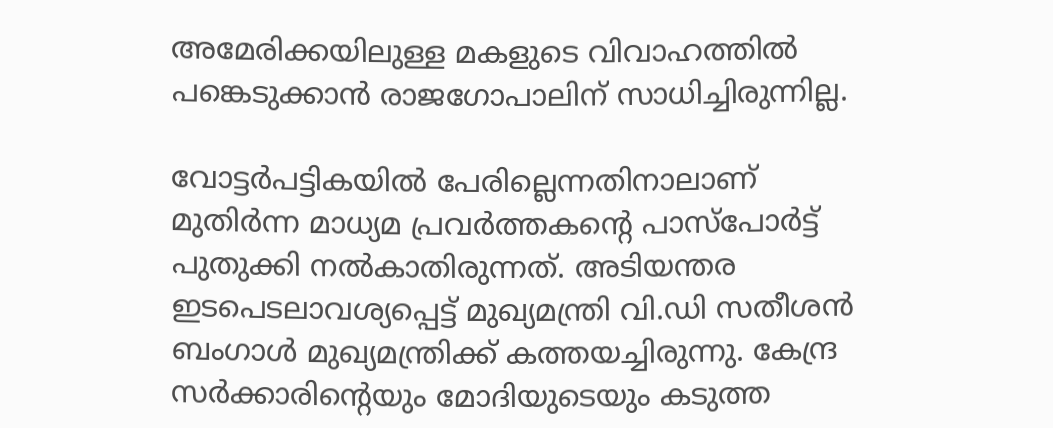അമേരിക്കയിലുള്ള മകളുടെ വിവാഹത്തിൽ പങ്കെടുക്കാൻ രാജഗോപാലിന് സാധിച്ചിരുന്നില്ല.

വോട്ടര്‍പട്ടികയില്‍ പേരില്ലെന്നതിനാലാണ് മുതിര്‍ന്ന മാധ്യമ പ്രവര്‍ത്തകന്‍റെ പാസ്പോര്‍ട്ട് പുതുക്കി നല്‍കാതിരുന്നത്. അടിയന്തര ഇടപെടലാവശ്യപ്പെട്ട് മുഖ്യമന്ത്രി വി.ഡി സതീശന്‍ ബംഗാള്‍ മുഖ്യമന്ത്രിക്ക് കത്തയച്ചിരുന്നു. കേന്ദ്ര സര്‍ക്കാരിന്‍റെയും മോദിയുടെയും കടുത്ത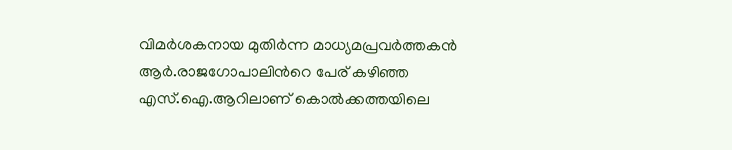വിമര്‍ശകനായ മുതിര്‍ന്ന മാധ്യമപ്രവര്‍ത്തകന്‍ ആര്‍.രാജഗോപാലിന്‍റെ പേര് കഴിഞ്ഞ എസ്.ഐ.ആറിലാണ് കൊല്‍ക്കത്തയിലെ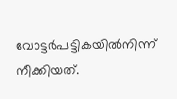വോട്ടര്‍പട്ടികയില്‍നിന്ന് നീക്കിയത്.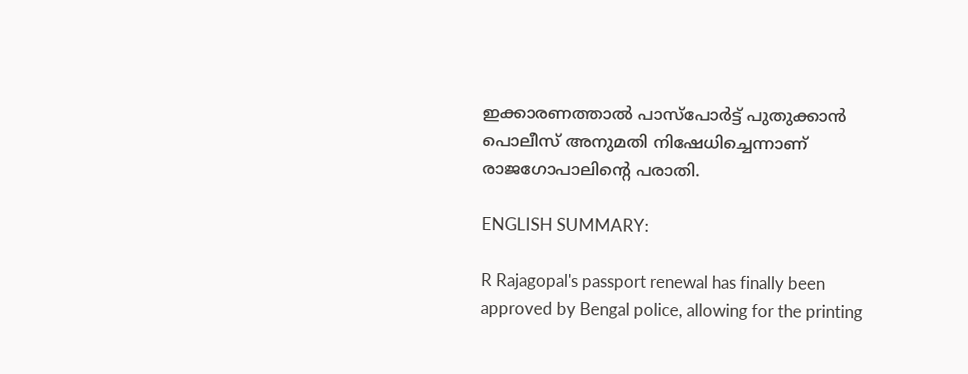ഇക്കാരണത്താല്‍ പാസ്‌പോർട്ട് പുതുക്കാന്‍ പൊലീസ് അനുമതി നിഷേധിച്ചെന്നാണ് രാജഗോപാലിന്‍റെ പരാതി.

ENGLISH SUMMARY:

R Rajagopal's passport renewal has finally been approved by Bengal police, allowing for the printing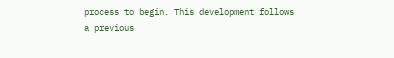process to begin. This development follows a previous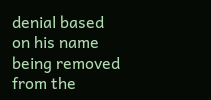denial based on his name being removed from the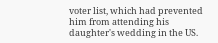voter list, which had prevented him from attending his daughter's wedding in the US.